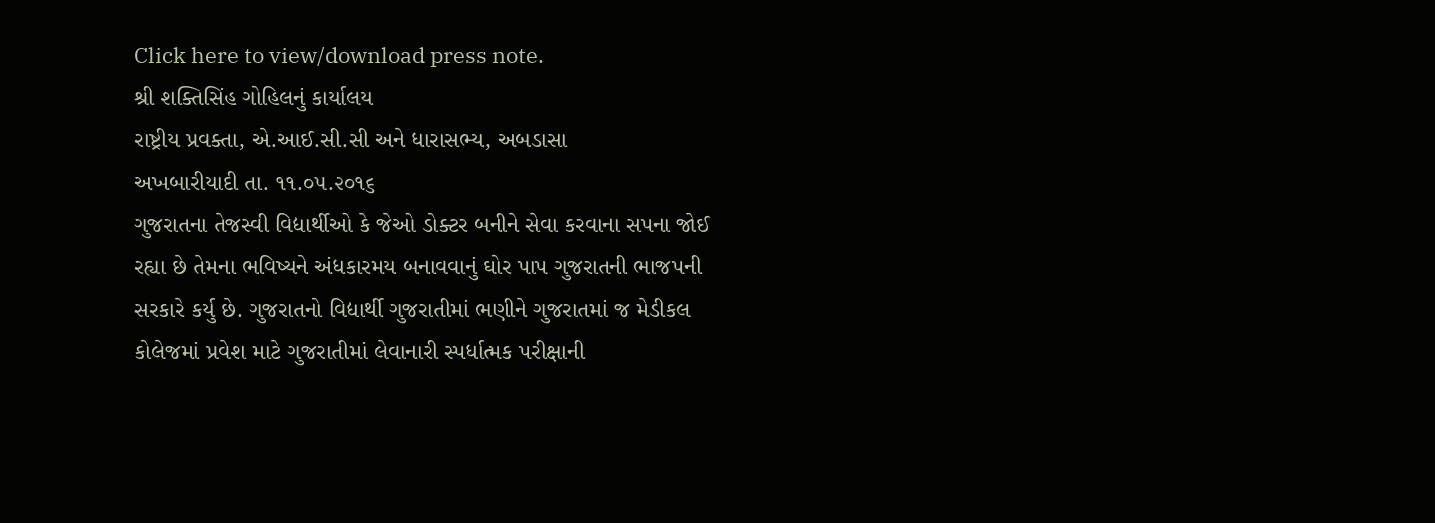Click here to view/download press note.
શ્રી શક્તિસિંહ ગોહિલનું કાર્યાલય
રાષ્ટ્રીય પ્રવક્તા, એ.આઈ.સી.સી અને ધારાસભ્ય, અબડાસા
અખબારીયાદી તા. ૧૧.૦૫.૨૦૧૬
ગુજરાતના તેજસ્વી વિદ્યાર્થીઓ કે જેઓ ડોક્ટર બનીને સેવા કરવાના સપના જોઈ રહ્યા છે તેમના ભવિષ્યને અંધકારમય બનાવવાનું ઘોર પાપ ગુજરાતની ભાજપની સરકારે કર્યુ છે. ગુજરાતનો વિદ્યાર્થી ગુજરાતીમાં ભણીને ગુજરાતમાં જ મેડીકલ કોલેજમાં પ્રવેશ માટે ગુજરાતીમાં લેવાનારી સ્પર્ધાત્મક પરીક્ષાની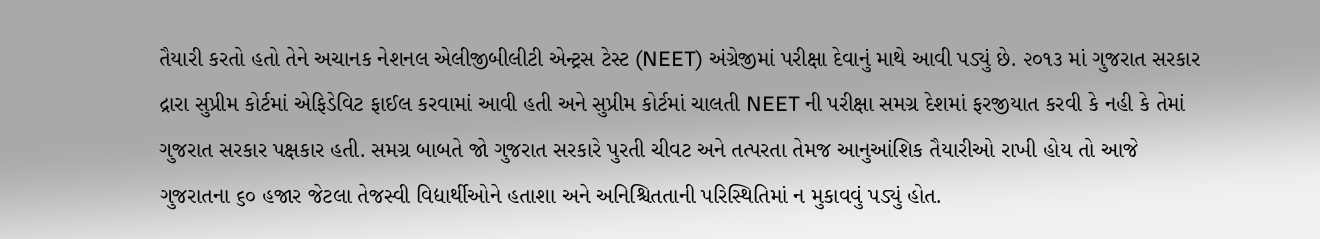તૈયારી કરતો હતો તેને અચાનક નેશનલ એલીજીબીલીટી એન્ટ્રસ ટેસ્ટ (NEET) અંગ્રેજીમાં પરીક્ષા દેવાનું માથે આવી પડ્યું છે. ૨૦૧૩ માં ગુજરાત સરકાર દ્રારા સુપ્રીમ કોર્ટમાં એફિડેવિટ ફાઈલ કરવામાં આવી હતી અને સુપ્રીમ કોર્ટમાં ચાલતી NEET ની પરીક્ષા સમગ્ર દેશમાં ફરજીયાત કરવી કે નહી કે તેમાં ગુજરાત સરકાર પક્ષકાર હતી. સમગ્ર બાબતે જો ગુજરાત સરકારે પુરતી ચીવટ અને તત્પરતા તેમજ આનુઆંશિક તૈયારીઓ રાખી હોય તો આજે ગુજરાતના ૬૦ હજાર જેટલા તેજસ્વી વિદ્યાર્થીઓને હતાશા અને અનિશ્ચિતતાની પરિસ્થિતિમાં ન મુકાવવું પડ્યું હોત.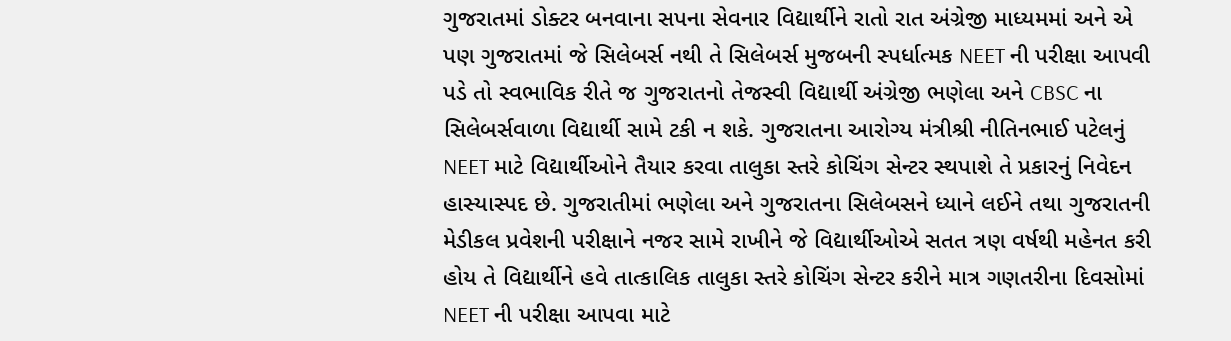ગુજરાતમાં ડોક્ટર બનવાના સપના સેવનાર વિદ્યાર્થીને રાતો રાત અંગ્રેજી માધ્યમમાં અને એ પણ ગુજરાતમાં જે સિલેબર્સ નથી તે સિલેબર્સ મુજબની સ્પર્ધાત્મક NEET ની પરીક્ષા આપવી પડે તો સ્વભાવિક રીતે જ ગુજરાતનો તેજસ્વી વિદ્યાર્થી અંગ્રેજી ભણેલા અને CBSC ના સિલેબર્સવાળા વિદ્યાર્થી સામે ટકી ન શકે. ગુજરાતના આરોગ્ય મંત્રીશ્રી નીતિનભાઈ પટેલનું NEET માટે વિદ્યાર્થીઓને તૈયાર કરવા તાલુકા સ્તરે કોચિંગ સેન્ટર સ્થપાશે તે પ્રકારનું નિવેદન હાસ્યાસ્પદ છે. ગુજરાતીમાં ભણેલા અને ગુજરાતના સિલેબસને ધ્યાને લઈને તથા ગુજરાતની મેડીકલ પ્રવેશની પરીક્ષાને નજર સામે રાખીને જે વિદ્યાર્થીઓએ સતત ત્રણ વર્ષથી મહેનત કરી હોય તે વિદ્યાર્થીને હવે તાત્કાલિક તાલુકા સ્તરે કોચિંગ સેન્ટર કરીને માત્ર ગણતરીના દિવસોમાં NEET ની પરીક્ષા આપવા માટે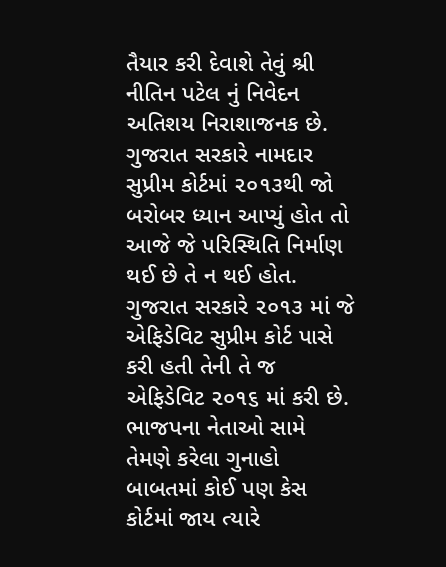તૈયાર કરી દેવાશે તેવું શ્રી નીતિન પટેલ નું નિવેદન અતિશય નિરાશાજનક છે. ગુજરાત સરકારે નામદાર સુપ્રીમ કોર્ટમાં ૨૦૧૩થી જો બરોબર ધ્યાન આપ્યું હોત તો આજે જે પરિસ્થિતિ નિર્માણ થઈ છે તે ન થઈ હોત. ગુજરાત સરકારે ૨૦૧૩ માં જે એફિડેવિટ સુપ્રીમ કોર્ટ પાસે કરી હતી તેની તે જ એફિડેવિટ ૨૦૧૬ માં કરી છે. ભાજપના નેતાઓ સામે તેમણે કરેલા ગુનાહો બાબતમાં કોઈ પણ કેસ કોર્ટમાં જાય ત્યારે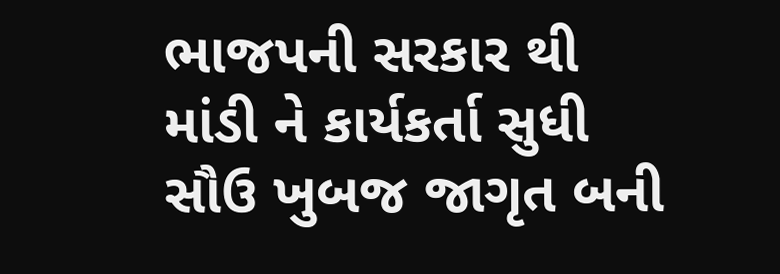ભાજપની સરકાર થી માંડી ને કાર્યકર્તા સુધી સૌઉ ખુબજ જાગૃત બની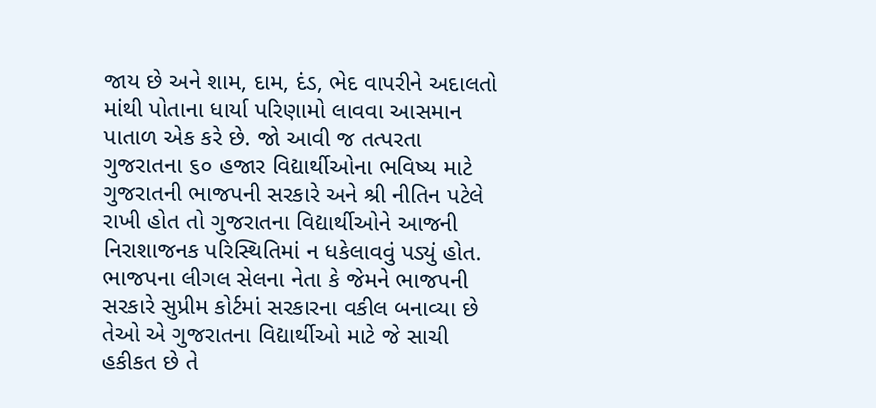જાય છે અને શામ, દામ, દંડ, ભેદ વાપરીને અદાલતો માંથી પોતાના ધાર્યા પરિણામો લાવવા આસમાન પાતાળ એક કરે છે. જો આવી જ તત્પરતા ગુજરાતના ૬૦ હજાર વિદ્યાર્થીઓના ભવિષ્ય માટે ગુજરાતની ભાજપની સરકારે અને શ્રી નીતિન પટેલે રાખી હોત તો ગુજરાતના વિદ્યાર્થીઓને આજની નિરાશાજનક પરિસ્થિતિમાં ન ધકેલાવવું પડ્યું હોત. ભાજપના લીગલ સેલના નેતા કે જેમને ભાજપની સરકારે સુપ્રીમ કોર્ટમાં સરકારના વકીલ બનાવ્યા છે તેઓ એ ગુજરાતના વિદ્યાર્થીઓ માટે જે સાચી હકીકત છે તે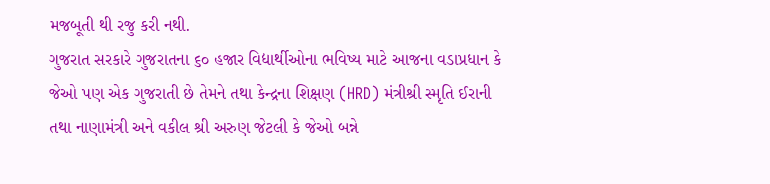મજબૂતી થી રજુ કરી નથી.
ગુજરાત સરકારે ગુજરાતના ૬૦ હજાર વિદ્યાર્થીઓના ભવિષ્ય માટે આજના વડાપ્રધાન કે જેઓ પણ એક ગુજરાતી છે તેમને તથા કેન્દ્રના શિક્ષણ (HRD) મંત્રીશ્રી સ્મૃતિ ઈરાની તથા નાણામંત્રી અને વકીલ શ્રી અરુણ જેટલી કે જેઓ બન્ને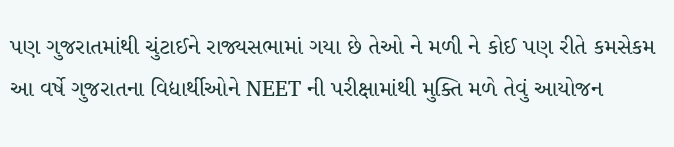પણ ગુજરાતમાંથી ચુંટાઈને રાજ્યસભામાં ગયા છે તેઓ ને મળી ને કોઈ પણ રીતે કમસેકમ આ વર્ષે ગુજરાતના વિદ્યાર્થીઓને NEET ની પરીક્ષામાંથી મુક્તિ મળે તેવું આયોજન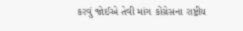કરવું જોઈએ તેવી માંગ કોંગ્રેસના રાષ્ટ્રીય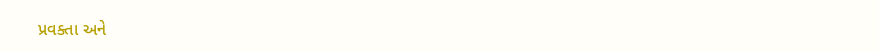પ્રવક્તા અને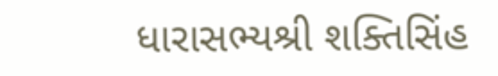ધારાસભ્યશ્રી શક્તિસિંહ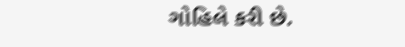ગોહિલે કરી છે.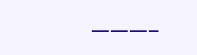———–